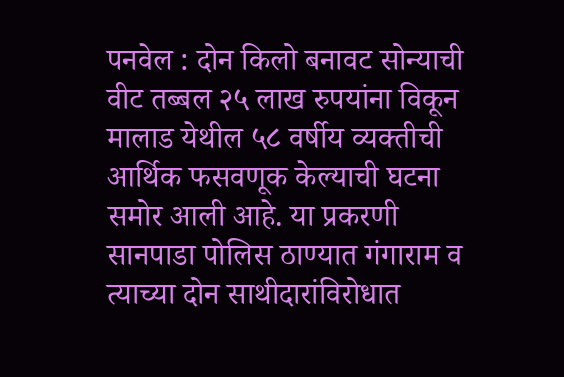पनवेल : दोन किलो बनावट सोन्याची वीट तब्बल २५ लाख रुपयांना विकून मालाड येथील ५८ वर्षीय व्यक्तीची आर्थिक फसवणूक केल्याची घटना समोर आली आहे. या प्रकरणी सानपाडा पोलिस ठाण्यात गंगाराम व त्याच्या दोन साथीदारांविरोधात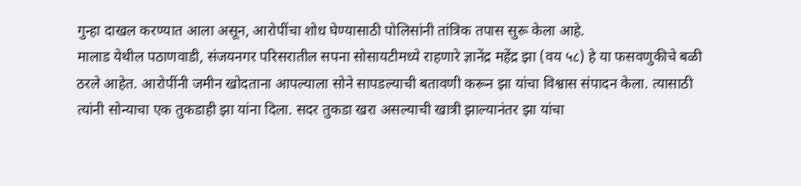गुन्हा दाखल करण्यात आला असून, आरोपींचा शोध घेण्यासाठी पोलिसांनी तांत्रिक तपास सुरू केला आहे.
मालाड येथील पठाणवाडी, संजयनगर परिसरातील सपना सोसायटीमध्ये राहणारे ज्ञानेंद्र महेंद्र झा (वय ५८) हे या फसवणुकीचे बळी ठरले आहेत. आरोपींनी जमीन खोदताना आपल्याला सोने सापडल्याची बतावणी करून झा यांचा विश्वास संपादन केला. त्यासाठी त्यांनी सोन्याचा एक तुकडाही झा यांना दिला. सदर तुकडा खरा असल्याची खात्री झाल्यानंतर झा यांचा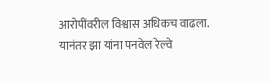आरोपींवरील विश्वास अधिकच वाढला.
यानंतर झा यांना पनवेल रेल्वे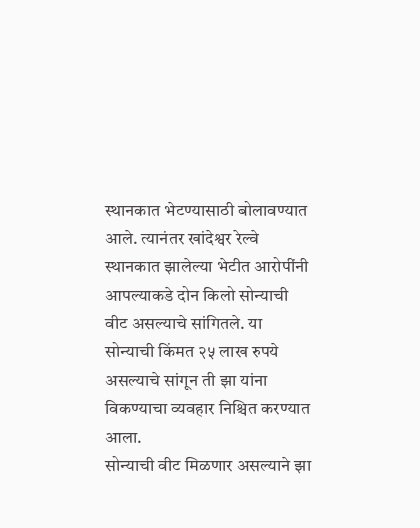स्थानकात भेटण्यासाठी बोलावण्यात आले. त्यानंतर खांदेश्वर रेल्वे स्थानकात झालेल्या भेटीत आरोपींनी आपल्याकडे दोन किलो सोन्याची वीट असल्याचे सांगितले. या सोन्याची किंमत २५ लाख रुपये असल्याचे सांगून ती झा यांना विकण्याचा व्यवहार निश्चित करण्यात आला.
सोन्याची वीट मिळणार असल्याने झा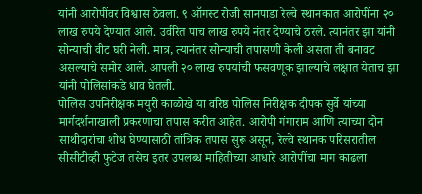यांनी आरोपींवर विश्वास ठेवला. ९ ऑगस्ट रोजी सानपाडा रेल्वे स्थानकात आरोपींना २० लाख रुपये देण्यात आले. उर्वरित पाच लाख रुपये नंतर देण्याचे ठरले. त्यानंतर झा यांनी सोन्याची वीट घरी नेली. मात्र, त्यानंतर सोन्याची तपासणी केली असता ती बनावट असल्याचे समोर आले. आपली २० लाख रुपयांची फसवणूक झाल्याचे लक्षात येताच झा यांनी पोलिसांकडे धाव घेतली.
पोलिस उपनिरीक्षक मयुरी काळोखे या वरिष्ठ पोलिस निरीक्षक दीपक सुर्वे यांच्या मार्गदर्शनाखाली प्रकरणाचा तपास करीत आहेत. आरोपी गंगाराम आणि त्याच्या दोन साथीदारांचा शोध घेण्यासाठी तांत्रिक तपास सुरू असून, रेल्वे स्थानक परिसरातील सीसीटीव्ही फुटेज तसेच इतर उपलब्ध माहितीच्या आधारे आरोपींचा माग काढला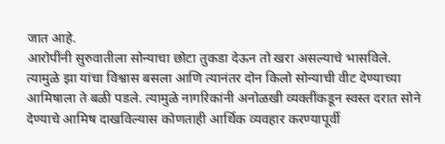जात आहे.
आरोपींनी सुरुवातीला सोन्याचा छोटा तुकडा देऊन तो खरा असल्याचे भासविले. त्यामुळे झा यांचा विश्वास बसला आणि त्यानंतर दोन किलो सोन्याची वीट देण्याच्या आमिषाला ते बळी पडले. त्यामुळे नागरिकांनी अनोळखी व्यक्तींकडून स्वस्त दरात सोने देण्याचे आमिष दाखविल्यास कोणताही आर्थिक व्यवहार करण्यापूर्वी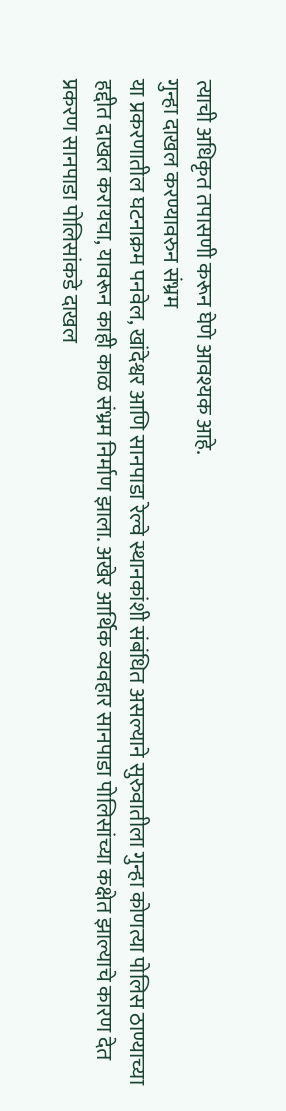त्याची अधिकृत तपासणी करून घेणे आवश्यक आहे.
गुन्हा दाखल करण्यावरुन संभ्रम
या प्रकरणातील घटनाक्रम पनवेल, खांदेश्वर आणि सानपाडा रेल्वे स्थानकांशी संबंधित असल्याने सुरुवातीला गुन्हा कोणत्या पोलिस ठाण्याच्या हद्दीत दाखल करायचा, यावरून काही काळ संभ्रम निर्माण झाला. अखेर आर्थिक व्यवहार सानपाडा पोलिसांच्या कक्षेत झाल्याचे कारण देत प्रकरण सानपाडा पोलिसांकडे दाखल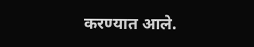करण्यात आले.